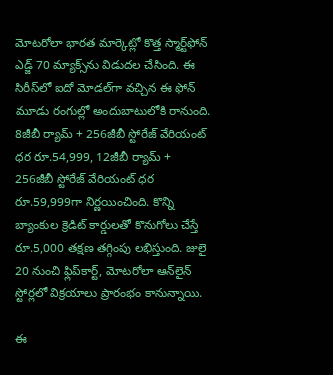మోటరోలా భారత మార్కెట్లో కొత్త స్మార్ట్‌ఫోన్‌ ఎడ్జ్‌ 70 మ్యాక్స్‌ను విడుదల చేసింది. ఈ సిరీస్‌లో ఐదో మోడల్‌గా వచ్చిన ఈ ఫోన్‌ మూడు రంగుల్లో అందుబాటులోకి రానుంది. 8జీబీ ర్యామ్‌ + 256జీబీ స్టోరేజ్‌ వేరియంట్‌ ధర రూ.54,999, 12జీబీ ర్యామ్‌ + 256జీబీ స్టోరేజ్‌ వేరియంట్‌ ధర రూ.59,999గా నిర్ణయించింది. కొన్ని బ్యాంకుల క్రెడిట్‌ కార్డులతో కొనుగోలు చేస్తే రూ.5,000 తక్షణ తగ్గింపు లభిస్తుంది. జులై 20 నుంచి ఫ్లిప్‌కార్ట్‌, మోటరోలా ఆన్‌లైన్‌ స్టోర్లలో విక్రయాలు ప్రారంభం కానున్నాయి.

ఈ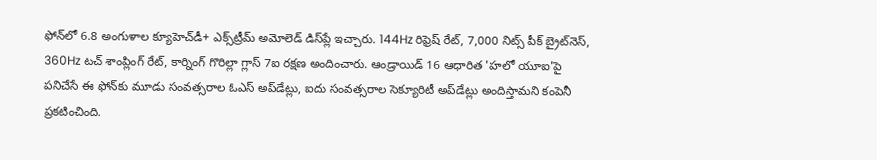ఫోన్‌లో 6.8 అంగుళాల క్యూహెచ్‌డీ+ ఎక్స్‌ట్రీమ్‌ అమోలెడ్‌ డిస్‌ప్లే ఇచ్చారు. 144Hz రిఫ్రెష్‌ రేట్‌, 7,000 నిట్స్‌ పీక్‌ బ్రైట్‌నెస్‌, 360Hz టచ్‌ శాంప్లింగ్‌ రేట్‌, కార్నింగ్‌ గొరిల్లా గ్లాస్‌ 7ఐ రక్షణ అందించారు. ఆండ్రాయిడ్‌ 16 ఆధారిత 'హలో యూఐ'పై పనిచేసే ఈ ఫోన్‌కు మూడు సంవత్సరాల ఓఎస్‌ అప్‌డేట్లు, ఐదు సంవత్సరాల సెక్యూరిటీ అప్‌డేట్లు అందిస్తామని కంపెనీ ప్రకటించింది.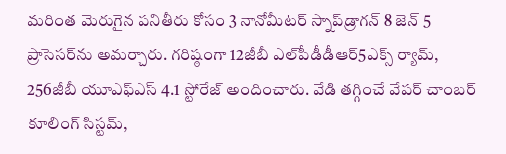మరింత మెరుగైన పనితీరు కోసం 3 నానోమీటర్‌ స్నాప్‌డ్రాగన్‌ 8 జెన్‌ 5 ప్రాసెసర్‌ను అమర్చారు. గరిష్ఠంగా 12జీబీ ఎల్‌పీడీడీఆర్‌5ఎక్స్‌ ర్యామ్‌, 256జీబీ యూఎఫ్‌ఎస్‌ 4.1 స్టోరేజ్‌ అందించారు. వేడి తగ్గించే వేపర్‌ చాంబర్‌ కూలింగ్‌ సిస్టమ్‌,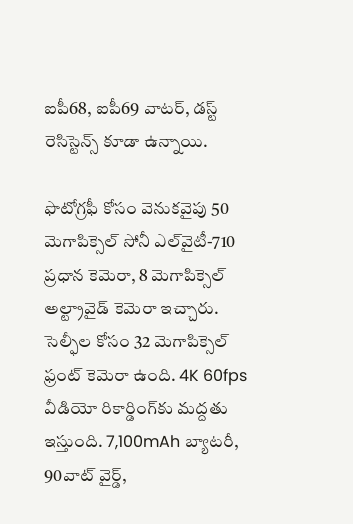ఐపీ68, ఐపీ69 వాటర్‌, డస్ట్‌ రెసిస్టెన్స్‌ కూడా ఉన్నాయి.

ఫొటోగ్రఫీ కోసం వెనుకవైపు 50 మెగాపిక్సెల్‌ సోనీ ఎల్‌వైటీ-710 ప్రధాన కెమెరా, 8 మెగాపిక్సెల్‌ అల్ట్రావైడ్‌ కెమెరా ఇచ్చారు. సెల్ఫీల కోసం 32 మెగాపిక్సెల్‌ ఫ్రంట్‌ కెమెరా ఉంది. 4K 60fps వీడియో రికార్డింగ్‌కు మద్దతు ఇస్తుంది. 7,100mAh బ్యాటరీ, 90వాట్‌ వైర్డ్‌,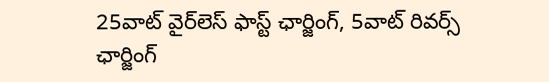25వాట్‌ వైర్‌లెస్‌ ఫాస్ట్‌ ఛార్జింగ్‌, 5వాట్‌ రివర్స్‌ ఛార్జింగ్‌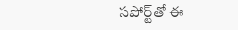సపోర్ట్‌తో ఈ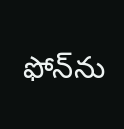ఫోన్‌ను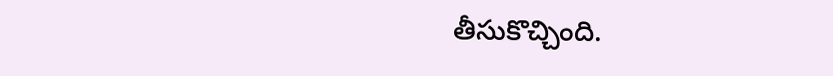తీసుకొచ్చింది.